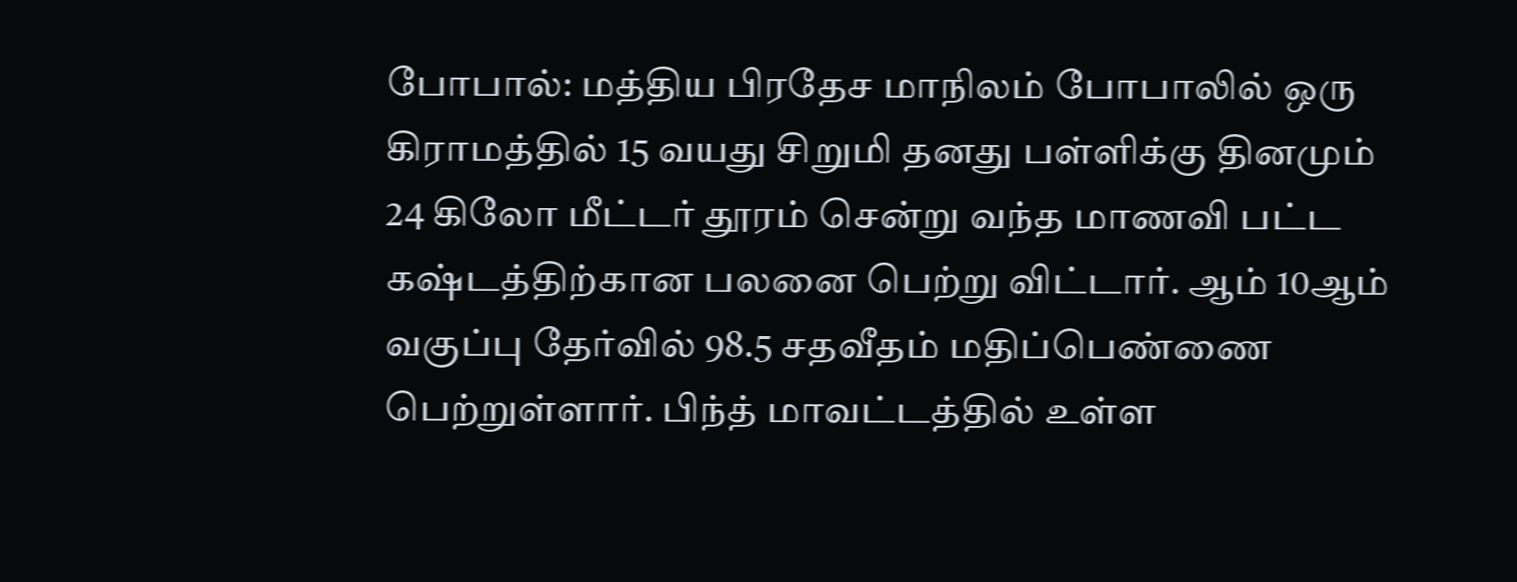போபால்: மத்திய பிரதேச மாநிலம் போபாலில் ஒரு கிராமத்தில் 15 வயது சிறுமி தனது பள்ளிக்கு தினமும் 24 கிலோ மீட்டர் தூரம் சென்று வந்த மாணவி பட்ட கஷ்டத்திற்கான பலனை பெற்று விட்டார். ஆம் 10ஆம் வகுப்பு தேர்வில் 98.5 சதவீதம் மதிப்பெண்ணை பெற்றுள்ளார். பிந்த் மாவட்டத்தில் உள்ள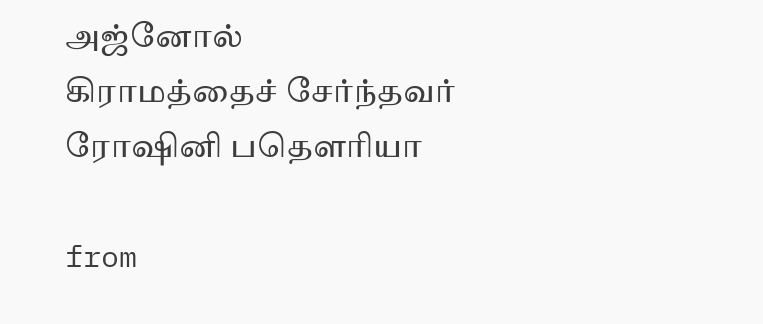அஜ்னோல் கிராமத்தைச் சேர்ந்தவர் ரோஷினி பதௌரியா

from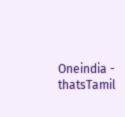Oneindia - thatsTamil